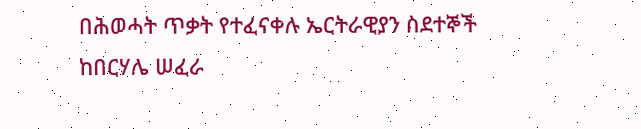በሕወሓት ጥቃት የተፈናቀሉ ኤርትራዊያን ስደተኞች ከበርሃሌ ሠፈራ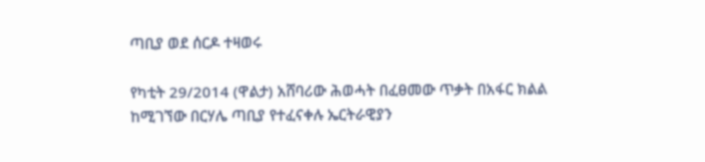ጣቢያ ወደ ሰርዶ ተዛወሩ

የካቲት 29/2014 (ዋልታ) አሸባሪው ሕወሓት በፈፀመው ጥቃት በአፋር ክልል ከሚገኘው በርሃሌ ጣቢያ የተፈናቀሉ ኤርትራዊያን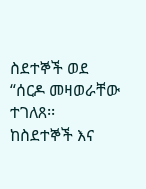ስደተኞች ወደ “ሰርዶ መዛወራቸው ተገለጸ፡፡
ከስደተኞች እና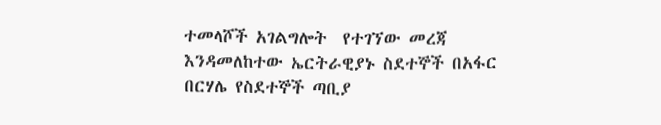ተመላሾች አገልግሎት  የተገኘው መረጃ እንዳመለከተው ኤርትራዊያኑ ስደተኞች በአፋር በርሃሌ የስደተኞች ጣቢያ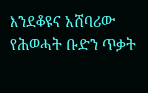እንደቆዩና አሸባሪው የሕወሓት ቡድን ጥቃት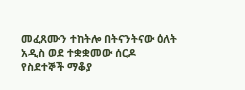መፈጸሙን ተከትሎ በትናንትናው ዕለት አዲስ ወደ ተቋቋመው ሰርዶ የስደተኞች ማቆያ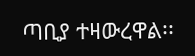ጣቢያ ተዛውረዋል፡፡